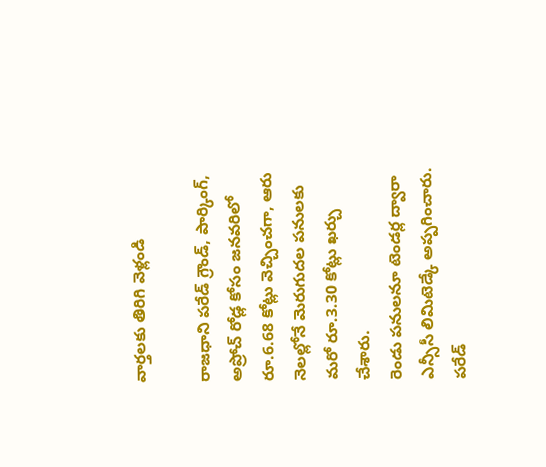వార్తలకు తిరిగి వెళ్లండి

రాజధాని పరేడ్ గ్రౌండ్, పార్కింగ్, అప్రోచ్ రోడ్ల కోసం జనవరిలో రూ.6.68 కోట్లు వెచ్చించగా, ఆరు నెలల్లోనే మెరుగుదల పనులకు మరో రూ.3.30 కోట్లు ఖర్చు చేశారు.
రెండు పనులనూ టెండర్ల ద్వారా ఎన్సీసీ లిమిటెడ్కే అప్పగించారు. పరేడ్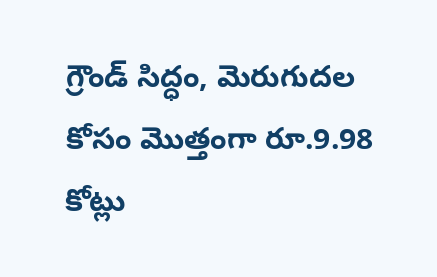గ్రౌండ్ సిద్ధం, మెరుగుదల కోసం మొత్తంగా రూ.9.98 కోట్లు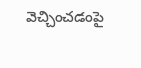వెచ్చించడంపై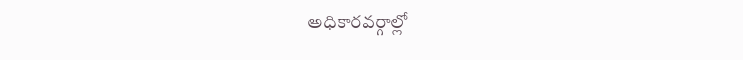అధికారవర్గాల్లో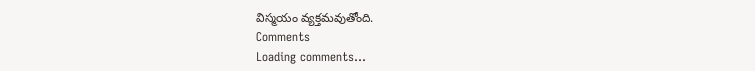విస్మయం వ్యక్తమవుతోంది.
Comments
Loading comments...